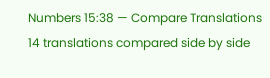Numbers 15:38 — Compare Translations
14 translations compared side by side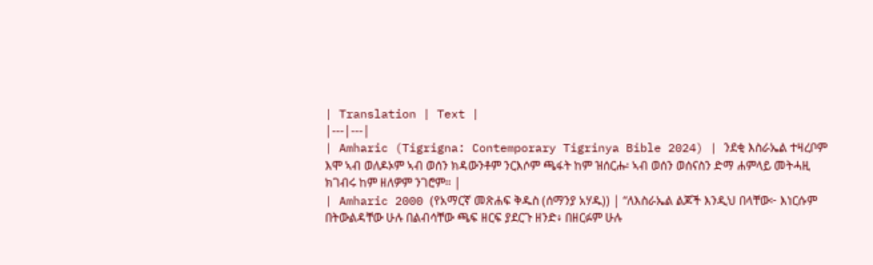| Translation | Text |
|---|---|
| Amharic (Tigrigna: Contemporary Tigrinya Bible 2024) | ንደቂ እስራኤል ተዛረቦም እሞ ኣብ ወለዶኦም ኣብ ወሰን ክዳውንቶም ንርእሶም ጫፋት ከም ዝሰርሑ፡ ኣብ ወሰን ወሰናስን ድማ ሐምላይ መትሓዚ ክገብሩ ከም ዘለዎም ንገሮም። |
| Amharic 2000 (የአማርኛ መጽሐፍ ቅዱስ (ሰማንያ አሃዱ)) | “ለእስራኤል ልጆች እንዲህ በላቸው፦ እነርሱም በትውልዳቸው ሁሉ በልብሳቸው ጫፍ ዘርፍ ያደርጉ ዘንድ፥ በዘርፉም ሁሉ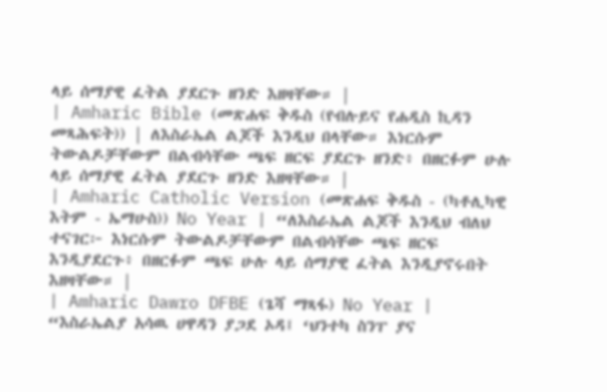ላይ ሰማያዊ ፈትል ያደርጉ ዘንድ እዘዛቸው። |
| Amharic Bible (መጽሐፍ ቅዱስ (የብሉይና የሐዲስ ኪዳን መጻሕፍት)) | ለእስራኤል ልጆች እንዲህ በላቸው። እነርሱም ትውልዶቻቸውም በልብሳቸው ጫፍ ዘርፍ ያደርጉ ዘንድ፥ በዘርፉም ሁሉ ላይ ሰማያዊ ፈትል ያደርጉ ዘንድ እዘዛቸው። |
| Amharic Catholic Version (መጽሐፍ ቅዱስ - (ካቶሊካዊ እትም - ኤማሁስ)) No Year | “ለእስራኤል ልጆች እንዲህ ብለህ ተናገር፦ እነርሱም ትውልዶቻቸውም በልብሳቸው ጫፍ ዘርፍ እንዲያደርጉ፥ በዘርፉም ጫፍ ሁሉ ላይ ሰማያዊ ፈትል እንዲያኖሩበት እዘዛቸው። |
| Amharic Dawro DFBE (ጌሻ ማጻፋ) No Year | “እስራኤልያ አሳዉ ሀዋዳን ያጋደ ኦዳ፤ ‘ህንተካ ስንፐ ያና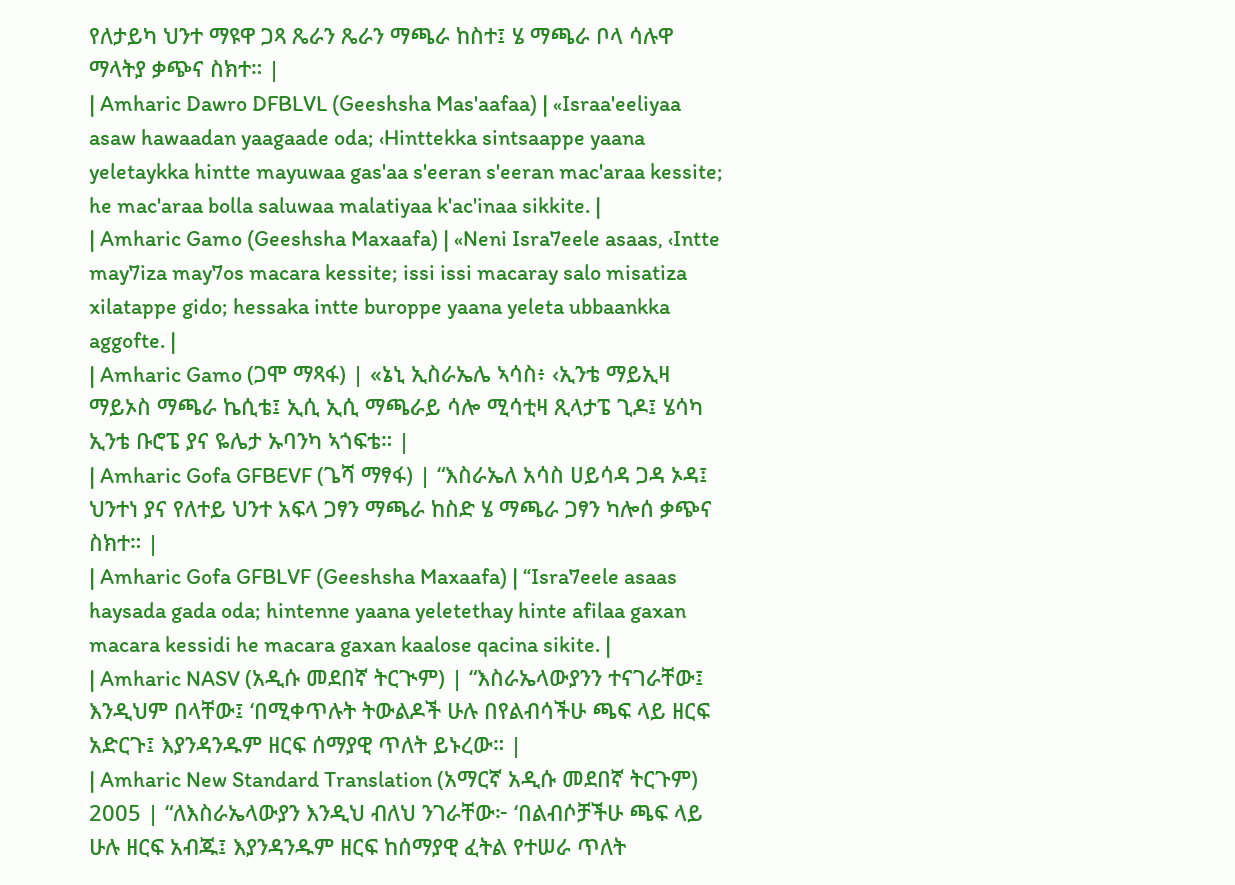የለታይካ ህንተ ማዩዋ ጋጻ ጼራን ጼራን ማጫራ ከስተ፤ ሄ ማጫራ ቦላ ሳሉዋ ማላትያ ቃጭና ስክተ። |
| Amharic Dawro DFBLVL (Geeshsha Mas'aafaa) | «Israa'eeliyaa asaw hawaadan yaagaade oda; ‹Hinttekka sintsaappe yaana yeletaykka hintte mayuwaa gas'aa s'eeran s'eeran mac'araa kessite; he mac'araa bolla saluwaa malatiyaa k'ac'inaa sikkite. |
| Amharic Gamo (Geeshsha Maxaafa) | «Neni Isra7eele asaas, ‹Intte may7iza may7os macara kessite; issi issi macaray salo misatiza xilatappe gido; hessaka intte buroppe yaana yeleta ubbaankka aggofte. |
| Amharic Gamo (ጋሞ ማጻፋ) | «ኔኒ ኢስራኤሌ ኣሳስ፥ ‹ኢንቴ ማይኢዛ ማይኦስ ማጫራ ኬሲቴ፤ ኢሲ ኢሲ ማጫራይ ሳሎ ሚሳቲዛ ጺላታፔ ጊዶ፤ ሄሳካ ኢንቴ ቡሮፔ ያና ዬሌታ ኡባንካ ኣጎፍቴ። |
| Amharic Gofa GFBEVF (ጌሻ ማፃፋ) | “እስራኤለ አሳስ ሀይሳዳ ጋዳ ኦዳ፤ ህንተነ ያና የለተይ ህንተ አፍላ ጋፃን ማጫራ ከስድ ሄ ማጫራ ጋፃን ካሎሰ ቃጭና ስክተ። |
| Amharic Gofa GFBLVF (Geeshsha Maxaafa) | “Isra7eele asaas haysada gada oda; hintenne yaana yeletethay hinte afilaa gaxan macara kessidi he macara gaxan kaalose qacina sikite. |
| Amharic NASV (አዲሱ መደበኛ ትርጒም) | “እስራኤላውያንን ተናገራቸው፤ እንዲህም በላቸው፤ ‘በሚቀጥሉት ትውልዶች ሁሉ በየልብሳችሁ ጫፍ ላይ ዘርፍ አድርጉ፤ እያንዳንዱም ዘርፍ ሰማያዊ ጥለት ይኑረው። |
| Amharic New Standard Translation (አማርኛ አዲሱ መደበኛ ትርጉም) 2005 | “ለእስራኤላውያን እንዲህ ብለህ ንገራቸው፦ ‘በልብሶቻችሁ ጫፍ ላይ ሁሉ ዘርፍ አብጁ፤ እያንዳንዱም ዘርፍ ከሰማያዊ ፈትል የተሠራ ጥለት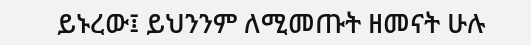ይኑረው፤ ይህንንም ለሚመጡት ዘመናት ሁሉ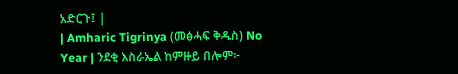አድርጉ፤ |
| Amharic Tigrinya (መፅሓፍ ቅዱስ) No Year | ንደቂ እስራኤል ከምዙይ በሎም፦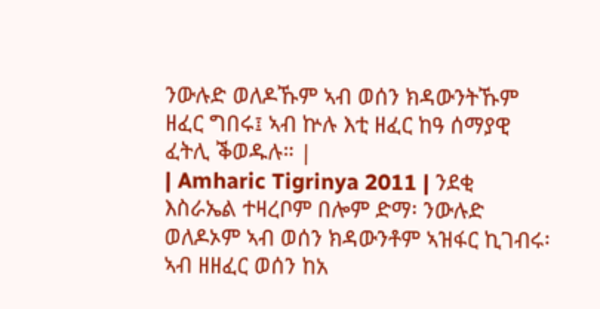ንውሉድ ወለዶኹም ኣብ ወሰን ክዳውንትኹም ዘፈር ግበሩ፤ ኣብ ኵሉ እቲ ዘፈር ከዓ ሰማያዊ ፈትሊ ቕወዱሉ። |
| Amharic Tigrinya 2011 | ንደቂ እስራኤል ተዛረቦም በሎም ድማ፡ ንውሉድ ወለዶኦም ኣብ ወሰን ክዳውንቶም ኣዝፋር ኪገብሩ፡ ኣብ ዘዘፈር ወሰን ከአ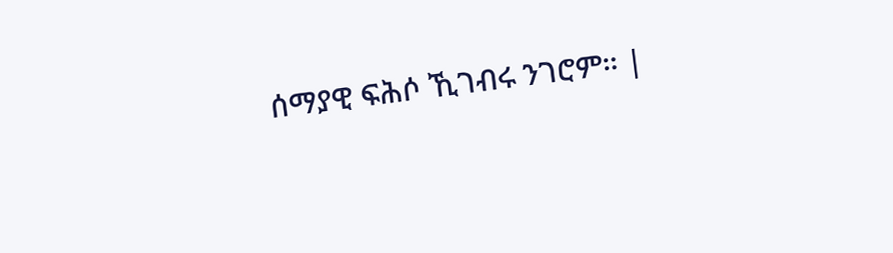ሰማያዊ ፍሕሶ ኺገብሩ ንገሮም። |